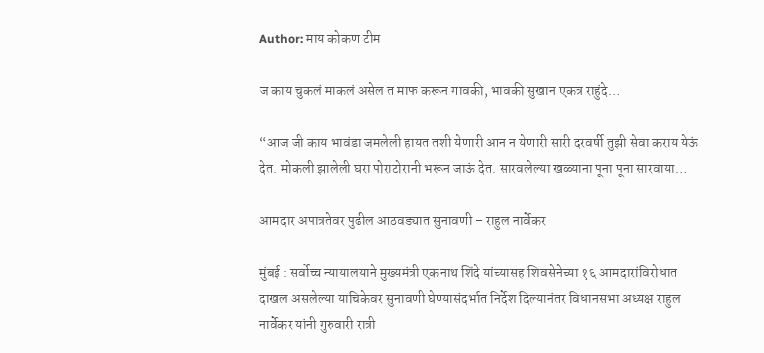Author: माय कोकण टीम

ज काय चुकलं माकलं असेल त माफ करून गावकी, भावकी सुखान एकत्र राहुंदे…

“आज जी काय भावंडा जमलेली हायत तशी येणारी आन न येणारी सारी दरवर्षी तुझी सेवा कराय येऊं देत. मोकली झालेली घरा पोराटोरानी भरून जाऊं देत. सारवलेल्या खळ्याना पूना पूना सारवाया…

आमदार अपात्रतेवर पुढील आठवड्यात सुनावणी – राहुल नार्वेकर

मुंबई : सर्वोच्च न्यायालयाने मुख्यमंत्री एकनाथ शिंदे यांच्यासह शिवसेनेच्या १६ आमदारांविरोधात दाखल असलेल्या याचिकेवर सुनावणी घेण्यासंदर्भात निर्देश दिल्यानंतर विधानसभा अध्यक्ष राहुल नार्वेकर यांनी गुरुवारी रात्री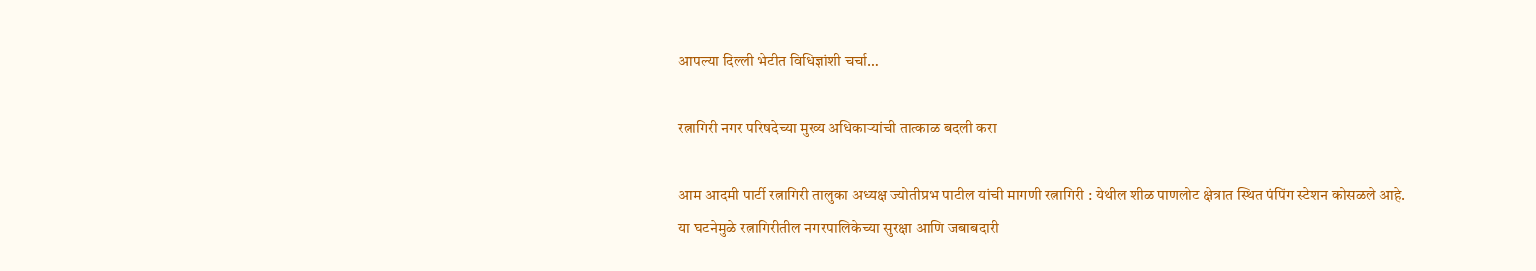आपल्या दिल्ली भेटीत विधिज्ञांशी चर्चा…

रत्नागिरी नगर परिषदेच्या मुख्य अधिकाऱ्यांची तात्काळ बदली करा

आम आदमी पार्टी रत्नागिरी तालुका अध्यक्ष ज्योतीप्रभ पाटील यांची मागणी रत्नागिरी : येथील शीळ पाणलोट क्षेत्रात स्थित पंपिंग स्टेशन कोसळले आहे. या घटनेमुळे रत्नागिरीतील नगरपालिकेच्या सुरक्षा आणि जबाबदारी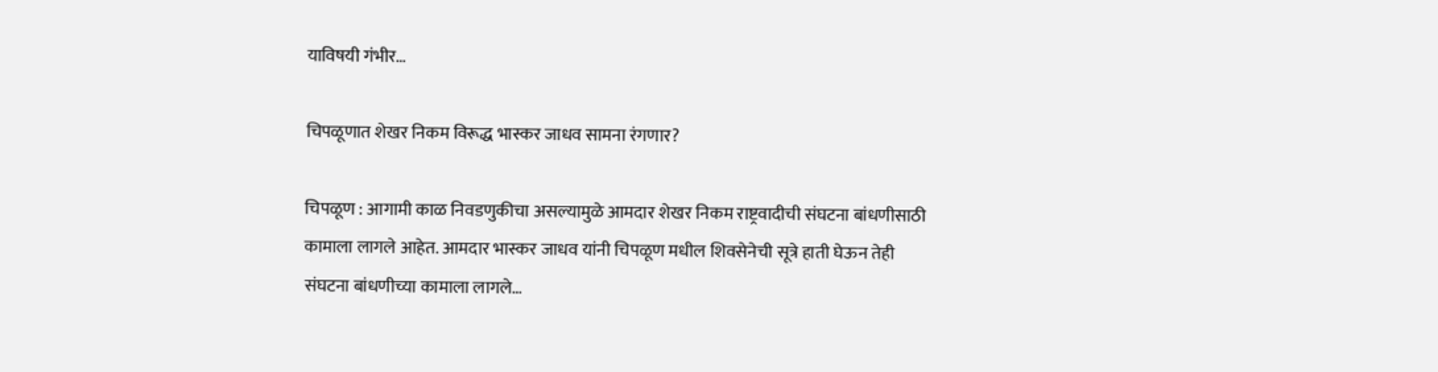याविषयी गंभीर…

चिपळूणात शेखर निकम विरूद्ध भास्कर जाधव सामना रंगणार?

चिपळूण : आगामी काळ निवडणुकीचा असल्यामुळे आमदार शेखर निकम राष्ट्रवादीची संघटना बांधणीसाठी कामाला लागले आहेत. आमदार भास्कर जाधव यांनी चिपळूण मधील शिवसेनेची सूत्रे हाती घेऊन तेही संघटना बांधणीच्या कामाला लागले…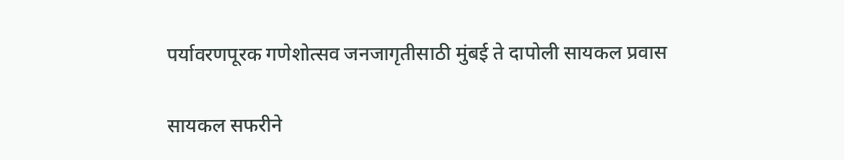पर्यावरणपूरक गणेशोत्सव जनजागृतीसाठी मुंबई ते दापोली सायकल प्रवास

सायकल सफरीने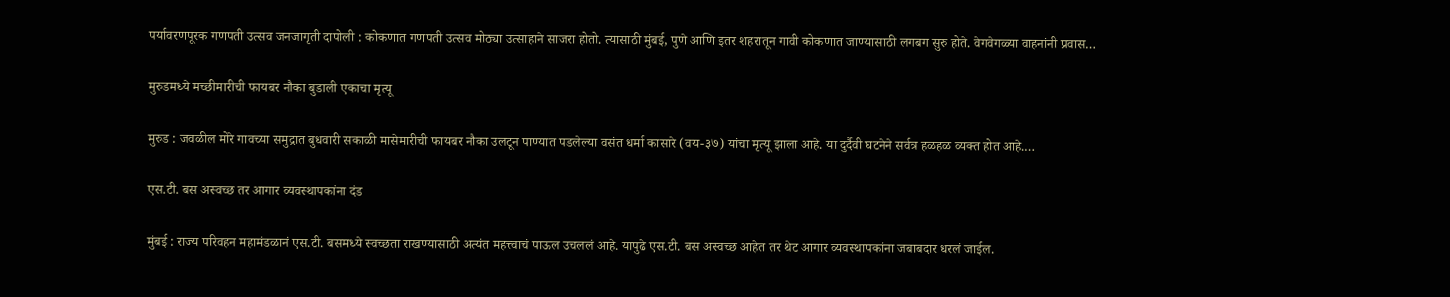पर्यावरणपूरक गणपती उत्सव जनजागृती दापोली : कोकणात गणपती उत्सव मोठ्या उत्साहाने साजरा होतो. त्यासाठी मुंबई, पुणे आणि इतर शहरातून गावी कोकणात जाण्यासाठी लगबग सुरु होते. वेगवेगळ्या वाहनांनी प्रवास…

मुरुडमध्ये मच्छीमारीची फायबर नौका बुडाली एकाचा मृत्यू

मुरुड : जवळील मोरे गावच्या समुद्रात बुधवारी सकाळी मासेमारीची फायबर नौका उलटून पाण्यात पडलेल्या वसंत धर्मा कासारे (वय-३७) यांचा मृत्यू झाला आहे. या दुर्दैवी घटनेने सर्वत्र हळहळ व्यक्त होत आहे.…

एस.टी. बस अस्वच्छ तर आगार व्यवस्थापकांना दंड

मुंबई : राज्य परिवहन महामंडळानं एस.टी. बसमध्ये स्वच्छता राखण्यासाठी अत्यंत महत्त्वाचं पाऊल उचललं आहे. यापुढे एस.टी. बस अस्वच्छ आहेत तर थेट आगार व्यवस्थापकांना जबाबदार धरलं जाईल.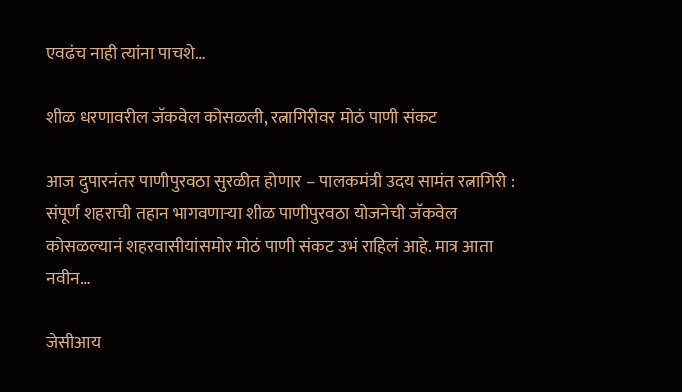एवढंच नाही त्यांना पाचशे…

शीळ धरणावरील जॅकवेल कोसळली, रत्नागिरीवर मोठं पाणी संकट

आज दुपारनंतर पाणीपुरवठा सुरळीत होणार – पालकमंत्री उदय सामंत रत्नागिरी : संपूर्ण शहराची तहान भागवणाऱ्या शीळ पाणीपुरवठा योजनेची जॅकवेल कोसळल्यानं शहरवासीयांसमोर मोठं पाणी संकट उभं राहिलं आहे. मात्र आता नवीन…

जेसीआय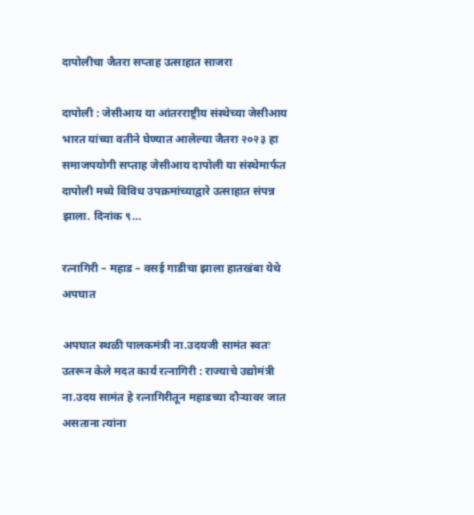दापोलीचा जैतरा सप्ताह उत्साहात साजरा

दापोली : जेसीआय या आंतरराष्ट्रीय संस्थेच्या जेसीआय भारत यांच्या वतीने घेण्यात आलेल्या जैतरा २०२३ हा समाजपयोगी सप्ताह जेसीआय दापोली या संस्थेमार्फत दापोली मध्ये विविध उपक्रमांच्याद्वारे उत्साहात संपन्न झाला. दिनांक ९…

रत्नागिरी – महाड – वसई गाडीचा झाला हातखंबा येथे अपघात

अपघात स्थळी पालकमंत्री ना.उदयजी सामंत स्वतः उतरून केले मदत कार्य रत्नागिरी : राज्याचे उद्योमंत्री ना.उदय सामंत हे रत्नागिरीतून महाडच्या दौऱ्यावर जात असताना त्यांना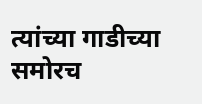त्यांच्या गाडीच्या समोरच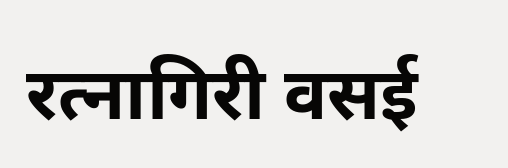रत्नागिरी वसई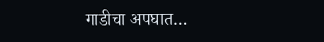गाडीचा अपघात…